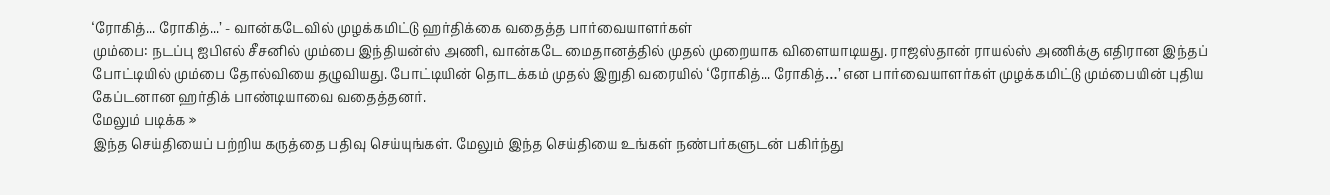‘ரோகித்... ரோகித்...’ - வான்கடேவில் முழக்கமிட்டு ஹர்திக்கை வதைத்த பார்வையாளர்கள்
மும்பை: நடப்பு ஐபிஎல் சீசனில் மும்பை இந்தியன்ஸ் அணி, வான்கடே மைதானத்தில் முதல் முறையாக விளையாடியது. ராஜஸ்தான் ராயல்ஸ் அணிக்கு எதிரான இந்தப் போட்டியில் மும்பை தோல்வியை தழுவியது. போட்டியின் தொடக்கம் முதல் இறுதி வரையில் ‘ரோகித்... ரோகித்…’ என பார்வையாளர்கள் முழக்கமிட்டு மும்பையின் புதிய கேப்டனான ஹர்திக் பாண்டியாவை வதைத்தனர்.
மேலும் படிக்க »
இந்த செய்தியைப் பற்றிய கருத்தை பதிவு செய்யுங்கள். மேலும் இந்த செய்தியை உங்கள் நண்பர்களுடன் பகிர்ந்து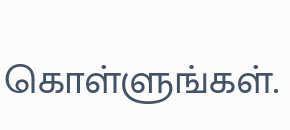கொள்ளுங்கள்.